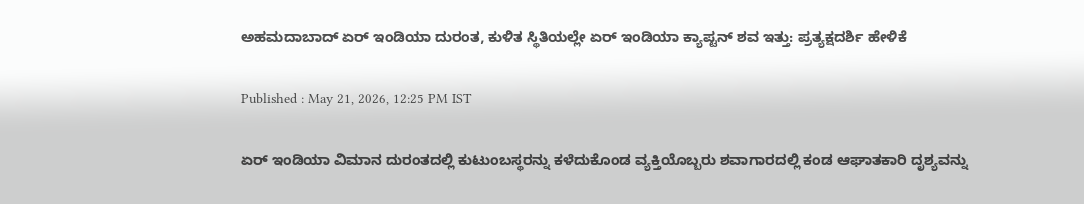ಅಹಮದಾಬಾದ್‌ ಏರ್ ಇಂಡಿಯಾ ದುರಂತ, ಕುಳಿತ ಸ್ಥಿತಿಯಲ್ಲೇ ಏರ್ ಇಂಡಿಯಾ ಕ್ಯಾಪ್ಟನ್ ಶವ ಇತ್ತು: ಪ್ರತ್ಯಕ್ಷದರ್ಶಿ ಹೇಳಿಕೆ

Published : May 21, 2026, 12:25 PM IST

ಏರ್ ಇಂಡಿಯಾ ವಿಮಾನ ದುರಂತದಲ್ಲಿ ಕುಟುಂಬಸ್ಥರನ್ನು ಕಳೆದುಕೊಂಡ ವ್ಯಕ್ತಿಯೊಬ್ಬರು ಶವಾಗಾರದಲ್ಲಿ ಕಂಡ ಆಘಾತಕಾರಿ ದೃಶ್ಯವನ್ನು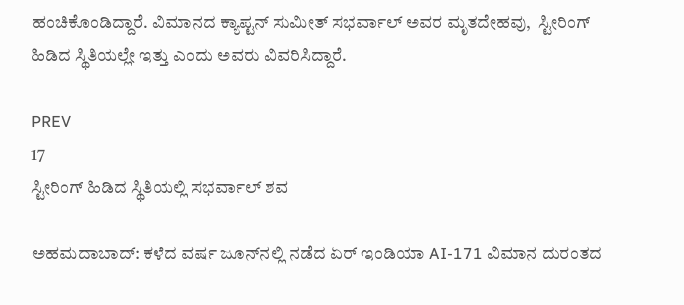ಹಂಚಿಕೊಂಡಿದ್ದಾರೆ. ವಿಮಾನದ ಕ್ಯಾಪ್ಟನ್ ಸುಮೀತ್ ಸಭರ್ವಾಲ್ ಅವರ ಮೃತದೇಹವು,  ಸ್ಟೀರಿಂಗ್ ಹಿಡಿದ ಸ್ಥಿತಿಯಲ್ಲೇ ಇತ್ತು ಎಂದು ಅವರು ವಿವರಿಸಿದ್ದಾರೆ.

PREV
17
ಸ್ಟೀರಿಂಗ್‌ ಹಿಡಿದ ಸ್ಥಿತಿಯಲ್ಲಿ ಸಭರ್ವಾಲ್ ಶವ

ಅಹಮದಾಬಾದ್‌: ಕಳೆದ ವರ್ಷ ಜೂನ್‌ನಲ್ಲಿ ನಡೆದ ಏರ್ ಇಂಡಿಯಾ AI-171 ವಿಮಾನ ದುರಂತದ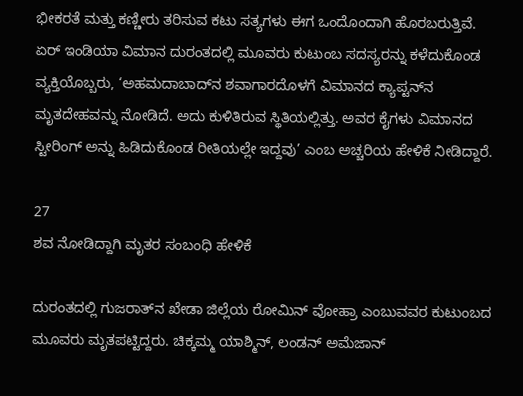ಭೀಕರತೆ ಮತ್ತು ಕಣ್ಣೀರು ತರಿಸುವ ಕಟು ಸತ್ಯಗಳು ಈಗ ಒಂದೊಂದಾಗಿ ಹೊರಬರುತ್ತಿವೆ. ಏರ್‌ ಇಂಡಿಯಾ ವಿಮಾನ ದುರಂತದಲ್ಲಿ ಮೂವರು ಕುಟುಂಬ ಸದಸ್ಯರನ್ನು ಕಳೆದುಕೊಂಡ ವ್ಯಕ್ತಿಯೊಬ್ಬರು, ‘ಅಹಮದಾಬಾದ್‌ನ ಶವಾಗಾರದೊಳಗೆ ವಿಮಾನದ ಕ್ಯಾಪ್ಟನ್‌ನ ಮೃತದೇಹವನ್ನು ನೋಡಿದೆ. ಅದು ಕುಳಿತಿರುವ ಸ್ಥಿತಿಯಲ್ಲಿತ್ತು. ಅವರ ಕೈಗಳು ವಿಮಾನದ ಸ್ಟೀರಿಂಗ್‌ ಅನ್ನು ಹಿಡಿದುಕೊಂಡ ರೀತಿಯಲ್ಲೇ ಇದ್ದವು’ ಎಂಬ ಅಚ್ಚರಿಯ ಹೇಳಿಕೆ ನೀಡಿದ್ದಾರೆ.

27
ಶವ ನೋಡಿದ್ದಾಗಿ ಮೃತರ ಸಂಬಂಧಿ ಹೇಳಿಕೆ

ದುರಂತದಲ್ಲಿ ಗುಜರಾತ್‌ನ ಖೇಡಾ ಜಿಲ್ಲೆಯ ರೋಮಿನ್‌ ವೋಹ್ರಾ ಎಂಬುವವರ ಕುಟುಂಬದ ಮೂವರು ಮೃತಪಟ್ಟಿದ್ದರು. ಚಿಕ್ಕಮ್ಮ ಯಾಶ್ಮಿನ್, ಲಂಡನ್ ಅಮೆಜಾನ್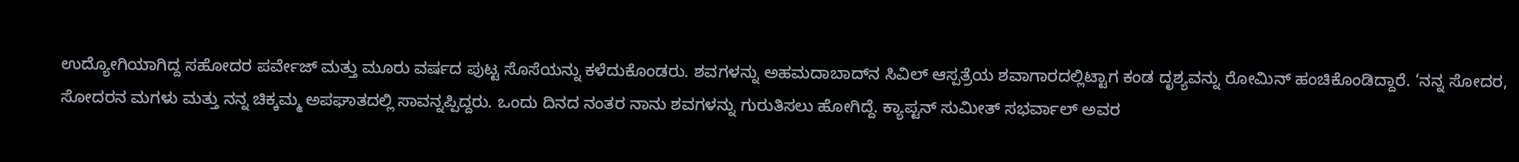ಉದ್ಯೋಗಿಯಾಗಿದ್ದ ಸಹೋದರ ಪರ್ವೇಜ್ ಮತ್ತು ಮೂರು ವರ್ಷದ ಪುಟ್ಟ ಸೊಸೆಯನ್ನು ಕಳೆದುಕೊಂಡರು. ಶವಗಳನ್ನು ಅಹಮದಾಬಾದ್‌ನ ಸಿವಿಲ್‌ ಆಸ್ಪತ್ರೆಯ ಶವಾಗಾರದಲ್ಲಿಟ್ಟಾಗ ಕಂಡ ದೃಶ್ಯವನ್ನು ರೋಮಿನ್‌ ಹಂಚಿಕೊಂಡಿದ್ದಾರೆ. ‘ನನ್ನ ಸೋದರ, ಸೋದರನ ಮಗಳು ಮತ್ತು ನನ್ನ ಚಿಕ್ಕಮ್ಮ ಅಪಘಾತದಲ್ಲಿ ಸಾವನ್ನಪ್ಪಿದ್ದರು. ಒಂದು ದಿನದ ನಂತರ ನಾನು ಶವಗಳನ್ನು ಗುರುತಿಸಲು ಹೋಗಿದ್ದೆ. ಕ್ಯಾಪ್ಟನ್ ಸುಮೀತ್‌ ಸಭರ್ವಾಲ್ ಅವರ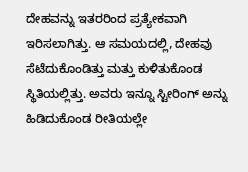ದೇಹವನ್ನು ಇತರರಿಂದ ಪ್ರತ್ಯೇಕವಾಗಿ ಇರಿಸಲಾಗಿತ್ತು. ಆ ಸಮಯದಲ್ಲಿ, ದೇಹವು ಸೆಟೆದುಕೊಂಡಿತ್ತು ಮತ್ತು ಕುಳಿತುಕೊಂಡ ಸ್ಥಿತಿಯಲ್ಲಿತ್ತು. ಅವರು ಇನ್ನೂ ಸ್ಟೀರಿಂಗ್‌ ಅನ್ನು ಹಿಡಿದುಕೊಂಡ ರೀತಿಯಲ್ಲೇ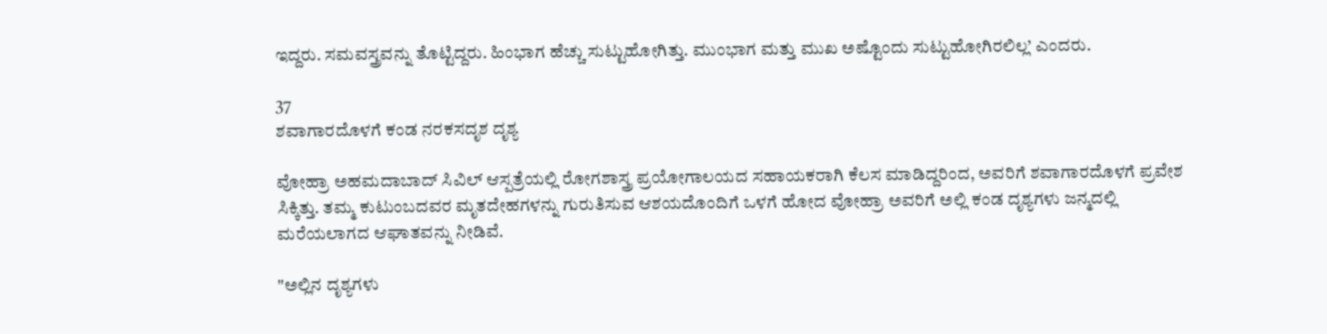ಇದ್ದರು. ಸಮವಸ್ತ್ರವನ್ನು ತೊಟ್ಟಿದ್ದರು. ಹಿಂಭಾಗ ಹೆಚ್ಚು ಸುಟ್ಟುಹೋಗಿತ್ತು. ಮುಂಭಾಗ ಮತ್ತು ಮುಖ ಅಷ್ಟೊಂದು ಸುಟ್ಟುಹೋಗಿರಲಿಲ್ಲ’ ಎಂದರು.

37
ಶವಾಗಾರದೊಳಗೆ ಕಂಡ ನರಕಸದೃಶ ದೃಶ್ಯ

ವೋಹ್ರಾ ಅಹಮದಾಬಾದ್ ಸಿವಿಲ್ ಆಸ್ಪತ್ರೆಯಲ್ಲಿ ರೋಗಶಾಸ್ತ್ರ ಪ್ರಯೋಗಾಲಯದ ಸಹಾಯಕರಾಗಿ ಕೆಲಸ ಮಾಡಿದ್ದರಿಂದ, ಅವರಿಗೆ ಶವಾಗಾರದೊಳಗೆ ಪ್ರವೇಶ ಸಿಕ್ಕಿತ್ತು. ತಮ್ಮ ಕುಟುಂಬದವರ ಮೃತದೇಹಗಳನ್ನು ಗುರುತಿಸುವ ಆಶಯದೊಂದಿಗೆ ಒಳಗೆ ಹೋದ ವೋಹ್ರಾ ಅವರಿಗೆ ಅಲ್ಲಿ ಕಂಡ ದೃಶ್ಯಗಳು ಜನ್ಮದಲ್ಲಿ ಮರೆಯಲಾಗದ ಆಘಾತವನ್ನು ನೀಡಿವೆ.

"ಅಲ್ಲಿನ ದೃಶ್ಯಗಳು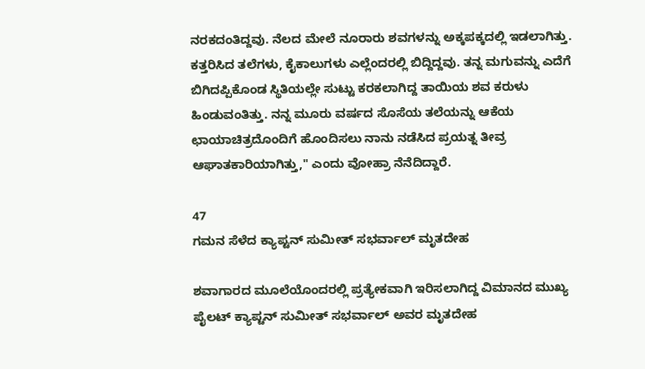ನರಕದಂತಿದ್ದವು. ನೆಲದ ಮೇಲೆ ನೂರಾರು ಶವಗಳನ್ನು ಅಕ್ಕಪಕ್ಕದಲ್ಲಿ ಇಡಲಾಗಿತ್ತು. ಕತ್ತರಿಸಿದ ತಲೆಗಳು, ಕೈಕಾಲುಗಳು ಎಲ್ಲೆಂದರಲ್ಲಿ ಬಿದ್ದಿದ್ದವು. ತನ್ನ ಮಗುವನ್ನು ಎದೆಗೆ ಬಿಗಿದಪ್ಪಿಕೊಂಡ ಸ್ಥಿತಿಯಲ್ಲೇ ಸುಟ್ಟು ಕರಕಲಾಗಿದ್ದ ತಾಯಿಯ ಶವ ಕರುಳು ಹಿಂಡುವಂತಿತ್ತು. ನನ್ನ ಮೂರು ವರ್ಷದ ಸೊಸೆಯ ತಲೆಯನ್ನು ಆಕೆಯ ಛಾಯಾಚಿತ್ರದೊಂದಿಗೆ ಹೊಂದಿಸಲು ನಾನು ನಡೆಸಿದ ಪ್ರಯತ್ನ ತೀವ್ರ ಆಘಾತಕಾರಿಯಾಗಿತ್ತು," ಎಂದು ವೋಹ್ರಾ ನೆನೆದಿದ್ದಾರೆ.

47
ಗಮನ ಸೆಳೆದ ಕ್ಯಾಪ್ಟನ್ ಸುಮೀತ್ ಸಭರ್ವಾಲ್ ಮೃತದೇಹ

ಶವಾಗಾರದ ಮೂಲೆಯೊಂದರಲ್ಲಿ ಪ್ರತ್ಯೇಕವಾಗಿ ಇರಿಸಲಾಗಿದ್ದ ವಿಮಾನದ ಮುಖ್ಯ ಪೈಲಟ್ ಕ್ಯಾಪ್ಟನ್ ಸುಮೀತ್ ಸಭರ್ವಾಲ್ ಅವರ ಮೃತದೇಹ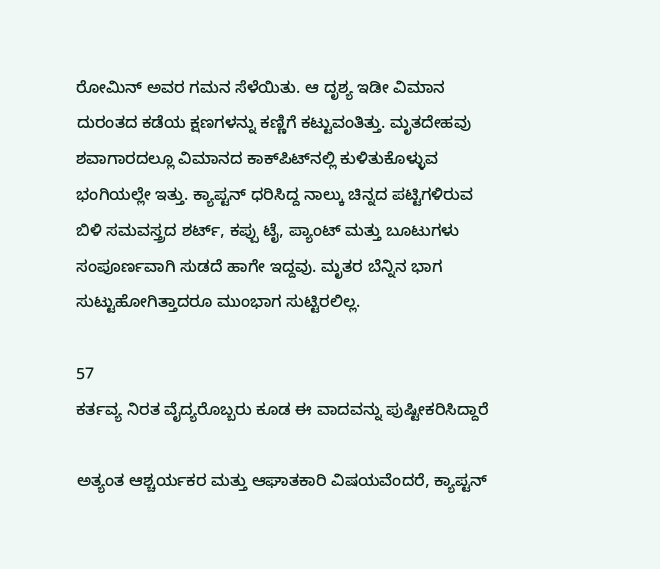ರೋಮಿನ್ ಅವರ ಗಮನ ಸೆಳೆಯಿತು. ಆ ದೃಶ್ಯ ಇಡೀ ವಿಮಾನ ದುರಂತದ ಕಡೆಯ ಕ್ಷಣಗಳನ್ನು ಕಣ್ಣಿಗೆ ಕಟ್ಟುವಂತಿತ್ತು. ಮೃತದೇಹವು ಶವಾಗಾರದಲ್ಲೂ ವಿಮಾನದ ಕಾಕ್‌ಪಿಟ್‌ನಲ್ಲಿ ಕುಳಿತುಕೊಳ್ಳುವ ಭಂಗಿಯಲ್ಲೇ ಇತ್ತು. ಕ್ಯಾಪ್ಟನ್ ಧರಿಸಿದ್ದ ನಾಲ್ಕು ಚಿನ್ನದ ಪಟ್ಟಿಗಳಿರುವ ಬಿಳಿ ಸಮವಸ್ತ್ರದ ಶರ್ಟ್, ಕಪ್ಪು ಟೈ, ಪ್ಯಾಂಟ್ ಮತ್ತು ಬೂಟುಗಳು ಸಂಪೂರ್ಣವಾಗಿ ಸುಡದೆ ಹಾಗೇ ಇದ್ದವು. ಮೃತರ ಬೆನ್ನಿನ ಭಾಗ ಸುಟ್ಟುಹೋಗಿತ್ತಾದರೂ ಮುಂಭಾಗ ಸುಟ್ಟಿರಲಿಲ್ಲ.

57
ಕರ್ತವ್ಯ ನಿರತ ವೈದ್ಯರೊಬ್ಬರು ಕೂಡ ಈ ವಾದವನ್ನು ಪುಷ್ಟೀಕರಿಸಿದ್ದಾರೆ

ಅತ್ಯಂತ ಆಶ್ಚರ್ಯಕರ ಮತ್ತು ಆಘಾತಕಾರಿ ವಿಷಯವೆಂದರೆ, ಕ್ಯಾಪ್ಟನ್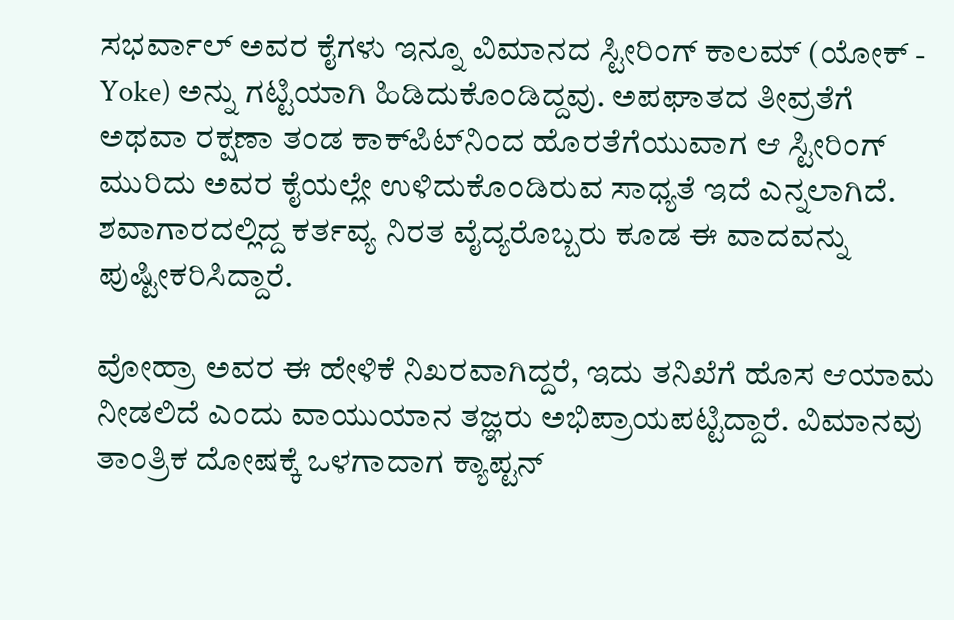ಸಭರ್ವಾಲ್ ಅವರ ಕೈಗಳು ಇನ್ನೂ ವಿಮಾನದ ಸ್ಟೀರಿಂಗ್ ಕಾಲಮ್ (ಯೋಕ್ - Yoke) ಅನ್ನು ಗಟ್ಟಿಯಾಗಿ ಹಿಡಿದುಕೊಂಡಿದ್ದವು. ಅಪಘಾತದ ತೀವ್ರತೆಗೆ ಅಥವಾ ರಕ್ಷಣಾ ತಂಡ ಕಾಕ್‌ಪಿಟ್‌ನಿಂದ ಹೊರತೆಗೆಯುವಾಗ ಆ ಸ್ಟೀರಿಂಗ್ ಮುರಿದು ಅವರ ಕೈಯಲ್ಲೇ ಉಳಿದುಕೊಂಡಿರುವ ಸಾಧ್ಯತೆ ಇದೆ ಎನ್ನಲಾಗಿದೆ. ಶವಾಗಾರದಲ್ಲಿದ್ದ ಕರ್ತವ್ಯ ನಿರತ ವೈದ್ಯರೊಬ್ಬರು ಕೂಡ ಈ ವಾದವನ್ನು ಪುಷ್ಟೀಕರಿಸಿದ್ದಾರೆ.

ವೋಹ್ರಾ ಅವರ ಈ ಹೇಳಿಕೆ ನಿಖರವಾಗಿದ್ದರೆ, ಇದು ತನಿಖೆಗೆ ಹೊಸ ಆಯಾಮ ನೀಡಲಿದೆ ಎಂದು ವಾಯುಯಾನ ತಜ್ಞರು ಅಭಿಪ್ರಾಯಪಟ್ಟಿದ್ದಾರೆ. ವಿಮಾನವು ತಾಂತ್ರಿಕ ದೋಷಕ್ಕೆ ಒಳಗಾದಾಗ ಕ್ಯಾಪ್ಟನ್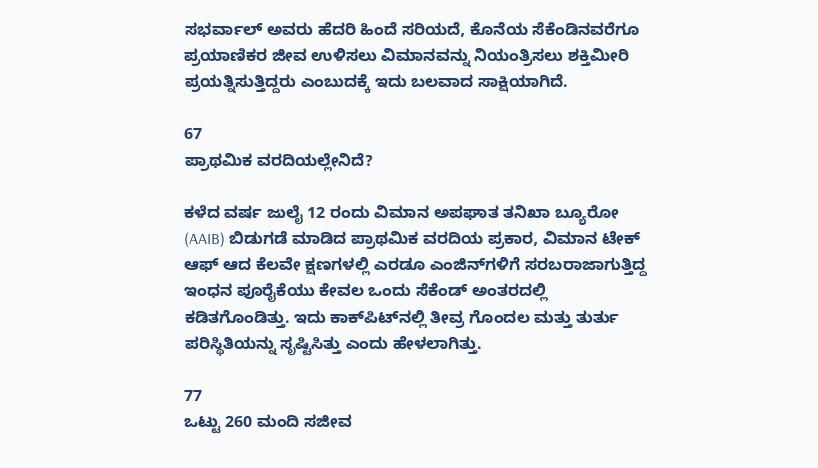ಸಭರ್ವಾಲ್ ಅವರು ಹೆದರಿ ಹಿಂದೆ ಸರಿಯದೆ, ಕೊನೆಯ ಸೆಕೆಂಡಿನವರೆಗೂ ಪ್ರಯಾಣಿಕರ ಜೀವ ಉಳಿಸಲು ವಿಮಾನವನ್ನು ನಿಯಂತ್ರಿಸಲು ಶಕ್ತಿಮೀರಿ ಪ್ರಯತ್ನಿಸುತ್ತಿದ್ದರು ಎಂಬುದಕ್ಕೆ ಇದು ಬಲವಾದ ಸಾಕ್ಷಿಯಾಗಿದೆ.

67
ಪ್ರಾಥಮಿಕ ವರದಿಯಲ್ಲೇನಿದೆ?

ಕಳೆದ ವರ್ಷ ಜುಲೈ 12 ರಂದು ವಿಮಾನ ಅಪಘಾತ ತನಿಖಾ ಬ್ಯೂರೋ (AAIB) ಬಿಡುಗಡೆ ಮಾಡಿದ ಪ್ರಾಥಮಿಕ ವರದಿಯ ಪ್ರಕಾರ, ವಿಮಾನ ಟೇಕ್ ಆಫ್ ಆದ ಕೆಲವೇ ಕ್ಷಣಗಳಲ್ಲಿ ಎರಡೂ ಎಂಜಿನ್‌ಗಳಿಗೆ ಸರಬರಾಜಾಗುತ್ತಿದ್ದ ಇಂಧನ ಪೂರೈಕೆಯು ಕೇವಲ ಒಂದು ಸೆಕೆಂಡ್ ಅಂತರದಲ್ಲಿ ಕಡಿತಗೊಂಡಿತ್ತು. ಇದು ಕಾಕ್‌ಪಿಟ್‌ನಲ್ಲಿ ತೀವ್ರ ಗೊಂದಲ ಮತ್ತು ತುರ್ತು ಪರಿಸ್ಥಿತಿಯನ್ನು ಸೃಷ್ಟಿಸಿತ್ತು ಎಂದು ಹೇಳಲಾಗಿತ್ತು.

77
ಒಟ್ಟು 260 ಮಂದಿ ಸಜೀವ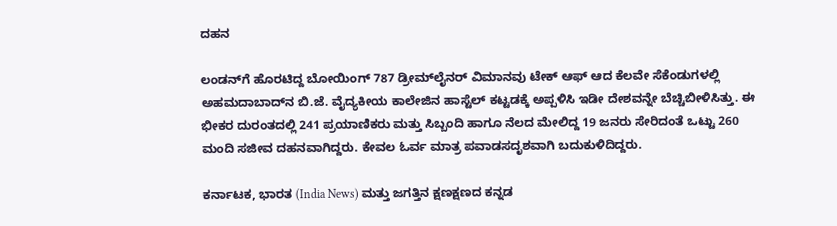ದಹನ

ಲಂಡನ್‌ಗೆ ಹೊರಟಿದ್ದ ಬೋಯಿಂಗ್ 787 ಡ್ರೀಮ್‌ಲೈನರ್ ವಿಮಾನವು ಟೇಕ್ ಆಫ್ ಆದ ಕೆಲವೇ ಸೆಕೆಂಡುಗಳಲ್ಲಿ ಅಹಮದಾಬಾದ್‌ನ ಬಿ.ಜೆ. ವೈದ್ಯಕೀಯ ಕಾಲೇಜಿನ ಹಾಸ್ಟೆಲ್ ಕಟ್ಟಡಕ್ಕೆ ಅಪ್ಪಳಿಸಿ ಇಡೀ ದೇಶವನ್ನೇ ಬೆಚ್ಚಿಬೀಳಿಸಿತ್ತು. ಈ ಭೀಕರ ದುರಂತದಲ್ಲಿ 241 ಪ್ರಯಾಣಿಕರು ಮತ್ತು ಸಿಬ್ಬಂದಿ ಹಾಗೂ ನೆಲದ ಮೇಲಿದ್ದ 19 ಜನರು ಸೇರಿದಂತೆ ಒಟ್ಟು 260 ಮಂದಿ ಸಜೀವ ದಹನವಾಗಿದ್ದರು. ಕೇವಲ ಓರ್ವ ಮಾತ್ರ ಪವಾಡಸದೃಶವಾಗಿ ಬದುಕುಳಿದಿದ್ದರು.

ಕರ್ನಾಟಕ, ಭಾರತ (India News) ಮತ್ತು ಜಗತ್ತಿನ ಕ್ಷಣಕ್ಷಣದ ಕನ್ನಡ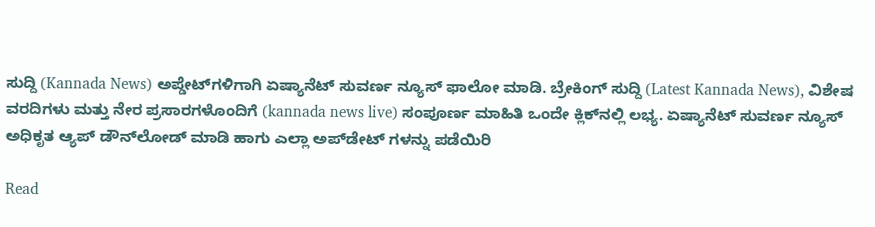ಸುದ್ದಿ (Kannada News) ಅಪ್ಡೇಟ್‌ಗಳಿಗಾಗಿ ಏಷ್ಯಾನೆಟ್ ಸುವರ್ಣ ನ್ಯೂಸ್‌ ಫಾಲೋ ಮಾಡಿ. ಬ್ರೇಕಿಂಗ್ ಸುದ್ದಿ (Latest Kannada News), ವಿಶೇಷ ವರದಿಗಳು ಮತ್ತು ನೇರ ಪ್ರಸಾರಗಳೊಂದಿಗೆ (kannada news live) ಸಂಪೂರ್ಣ ಮಾಹಿತಿ ಒಂದೇ ಕ್ಲಿಕ್‌ನಲ್ಲಿ ಲಭ್ಯ. ಏಷ್ಯಾನೆಟ್ ಸುವರ್ಣ ನ್ಯೂಸ್ ಅಧಿಕೃತ ಆ್ಯಪ್ ಡೌನ್‌ಲೋಡ್ ಮಾಡಿ ಹಾಗು ಎಲ್ಲಾ ಅಪ್‌ಡೇಟ್ ಗಳನ್ನು ಪಡೆಯಿರಿ

Read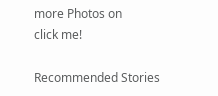more Photos on
click me!

Recommended Stories